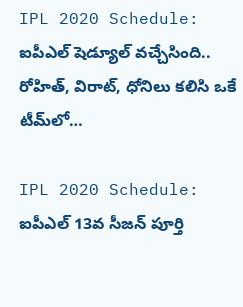IPL 2020 Schedule: ఐపీఎల్ షెడ్యూల్ వచ్చేసింది.. రోహిత్, విరాట్, ధోనిలు కలిసి ఒకే టీమ్‌లో…

IPL 2020 Schedule: ఐపీఎల్ 13వ సీజన్ పూర్తి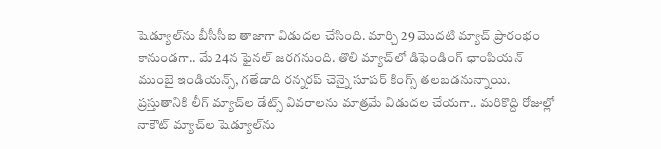షెడ్యూల్‌ను బీసీసీఐ తాజాగా విడుదల చేసింది. మార్చి 29 మొదటి మ్యాచ్ ప్రారంభం కానుండగా.. మే 24న ఫైనల్ జరగనుంది. తొలి మ్యాచ్‌లో డిఫెండింగ్ ఛాంపియన్ ముంబై ఇండియన్స్, గతేడాది రన్నరప్ చెన్నై సూపర్ కింగ్స్ తలబడనున్నాయి. ప్రస్తుతానికి లీగ్ మ్యాచ్‌ల డేట్స్‌ వివరాలను మాత్రమే విడుదల చేయగా.. మరికొద్ది రోజుల్లో నాకౌట్ మ్యాచ్‌ల షెడ్యూల్‌ను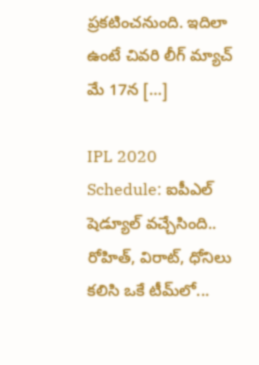ప్రకటించనుంది. ఇదిలా ఉంటే చివరి లీగ్ మ్యాచ్‌ మే 17న […]

IPL 2020 Schedule: ఐపీఎల్ షెడ్యూల్ వచ్చేసింది.. రోహిత్, విరాట్, ధోనిలు కలిసి ఒకే టీమ్‌లో...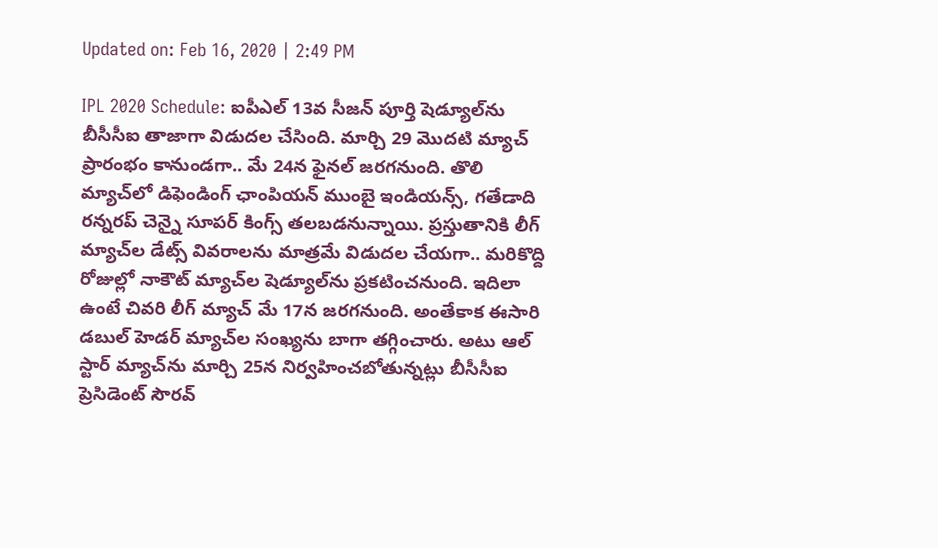Updated on: Feb 16, 2020 | 2:49 PM

IPL 2020 Schedule: ఐపీఎల్ 13వ సీజన్ పూర్తి షెడ్యూల్‌ను బీసీసీఐ తాజాగా విడుదల చేసింది. మార్చి 29 మొదటి మ్యాచ్ ప్రారంభం కానుండగా.. మే 24న ఫైనల్ జరగనుంది. తొలి మ్యాచ్‌లో డిఫెండింగ్ ఛాంపియన్ ముంబై ఇండియన్స్, గతేడాది రన్నరప్ చెన్నై సూపర్ కింగ్స్ తలబడనున్నాయి. ప్రస్తుతానికి లీగ్ మ్యాచ్‌ల డేట్స్‌ వివరాలను మాత్రమే విడుదల చేయగా.. మరికొద్ది రోజుల్లో నాకౌట్ మ్యాచ్‌ల షెడ్యూల్‌ను ప్రకటించనుంది. ఇదిలా ఉంటే చివరి లీగ్ మ్యాచ్‌ మే 17న జరగనుంది. అంతేకాక ఈసారి డబుల్ హెడర్ మ్యాచ్‌ల సంఖ్యను బాగా తగ్గించారు. అటు ఆల్ స్టార్ మ్యాచ్‌ను మార్చి 25న నిర్వహించబోతున్నట్లు బీసీసీఐ ప్రెసిడెంట్ సౌరవ్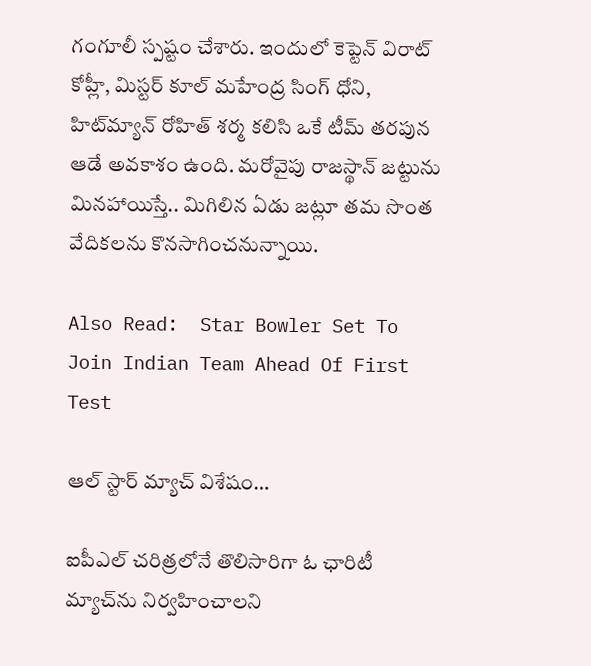గంగూలీ స్పష్టం చేశారు. ఇందులో కెప్టెన్ విరాట్ కోహ్లీ, మిస్టర్ కూల్ మహేంద్ర సింగ్ ధోని, హిట్‌మ్యాన్ రోహిత్ శర్మ కలిసి ఒకే టీమ్ తరపున ఆడే అవకాశం ఉంది. మరోవైపు రాజస్థాన్ జట్టును మినహాయిస్తే.. మిగిలిన ఏడు జట్లూ తమ సొంత వేదికలను కొనసాగించనున్నాయి.

Also Read:  Star Bowler Set To Join Indian Team Ahead Of First Test

ఆల్ స్టార్ మ్యాచ్‌ విశేషం…

ఐపీఎల్ చరిత్రలోనే తొలిసారిగా ఓ ఛారిటీ మ్యాచ్‌ను నిర్వహించాలని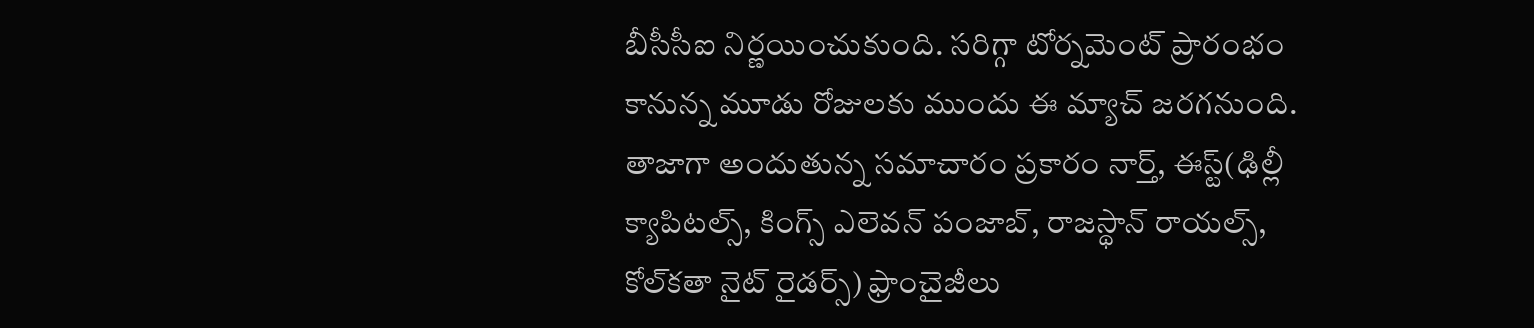బీసీసీఐ నిర్ణయించుకుంది. సరిగ్గా టోర్నమెంట్ ప్రారంభం కానున్న మూడు రోజులకు ముందు ఈ మ్యాచ్ జరగనుంది. తాజాగా అందుతున్న సమాచారం ప్రకారం నార్త్, ఈస్ట్(ఢిల్లీ క్యాపిటల్స్, కింగ్స్ ఎలెవన్ పంజాబ్, రాజస్థాన్ రాయల్స్, కోల్‌కతా నైట్ రైడర్స్‌) ఫ్రాంచైజీలు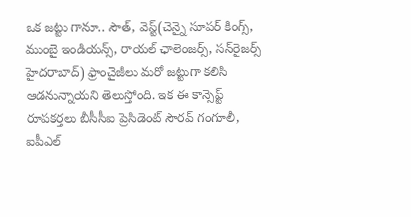ఒక జట్టు గానూ.. సౌత్, వెస్ట్(చెన్నై సూపర్ కింగ్స్, ముంబై ఇండియన్స్, రాయల్ ఛాలెంజర్స్, సన్‌రైజర్స్ హైదరాబాద్) ఫ్రాంచైజీలు మరో జట్టుగా కలిసి ఆడనున్నాయని తెలుస్తోంది. ఇక ఈ కాన్సెప్ట్ రూపకర్తలు బీసీసీఐ ప్రెసిడెంట్ సౌరవ్ గంగూలీ, ఐపీఎల్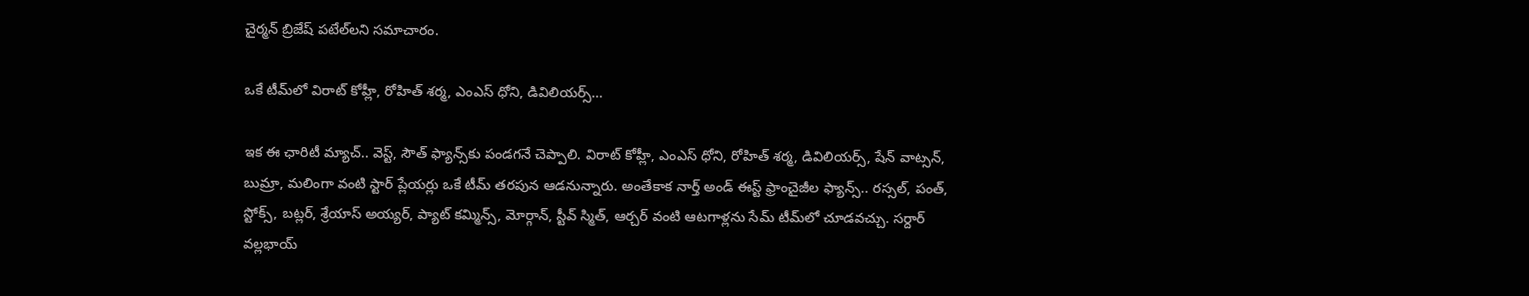చైర్మన్ బ్రిజేష్ పటేల్‌లని సమాచారం.

ఒకే టీమ్‌లో విరాట్ కోహ్లీ, రోహిత్ శర్మ, ఎం‌ఎస్ ధోని, డివిలియర్స్…

ఇక ఈ ఛారిటీ మ్యాచ్‌.. వెస్ట్, సౌత్ ఫ్యాన్స్‌కు పండగనే చెప్పాలి. విరాట్ కోహ్లీ, ఎంఎస్ ధోని, రోహిత్ శర్మ, డివిలియర్స్, షేన్ వాట్సన్, బుమ్రా, మలింగా వంటి స్టార్ ప్లేయర్లు ఒకే టీమ్ తరపున ఆడనున్నారు. అంతేకాక నార్త్ అండ్ ఈస్ట్ ఫ్రాంచైజీల ఫ్యాన్స్.. రస్సల్, పంత్, స్టోక్స్, బట్లర్, శ్రేయాస్ అయ్యర్, ప్యాట్ కమ్మిన్స్, మోర్గాన్, స్టీవ్ స్మిత్, ఆర్చర్ వంటి ఆటగాళ్లను సేమ్ టీమ్‌లో చూడవచ్చు. సర్దార్ వల్లభాయ్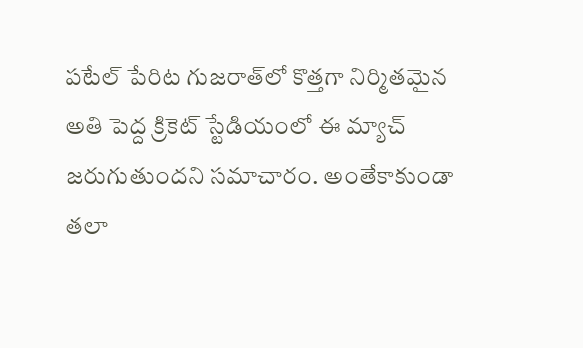పటేల్ పేరిట గుజరాత్‌లో కొత్తగా నిర్మితమైన అతి పెద్ద క్రికెట్ స్టేడియంలో ఈ మ్యాచ్ జరుగుతుందని సమాచారం. అంతేకాకుండా తలా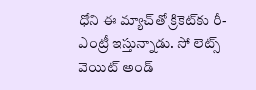ధోని ఈ మ్యాచ్‌తో క్రికెట్‌కు రీ-ఎంట్రీ ఇస్తున్నాడు. సో లెట్స్ వెయిట్ అండ్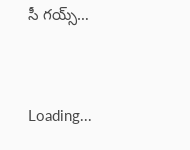సీ గయ్స్…



Loading...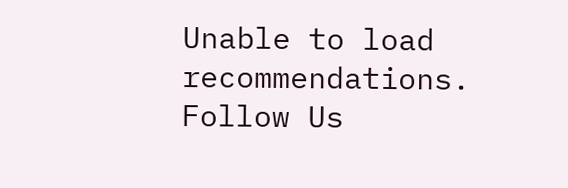Unable to load recommendations.
Follow Us